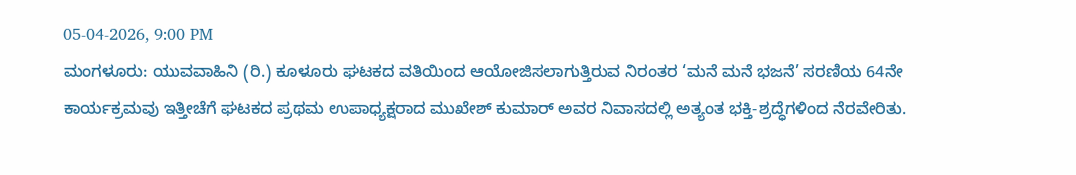05-04-2026, 9:00 PM
ಮಂಗಳೂರು: ಯುವವಾಹಿನಿ (ರಿ.) ಕೂಳೂರು ಘಟಕದ ವತಿಯಿಂದ ಆಯೋಜಿಸಲಾಗುತ್ತಿರುವ ನಿರಂತರ ‘ಮನೆ ಮನೆ ಭಜನೆ’ ಸರಣಿಯ 64ನೇ ಕಾರ್ಯಕ್ರಮವು ಇತ್ತೀಚೆಗೆ ಘಟಕದ ಪ್ರಥಮ ಉಪಾಧ್ಯಕ್ಷರಾದ ಮುಖೇಶ್ ಕುಮಾರ್ ಅವರ ನಿವಾಸದಲ್ಲಿ ಅತ್ಯಂತ ಭಕ್ತಿ-ಶ್ರದ್ಧೆಗಳಿಂದ ನೆರವೇರಿತು.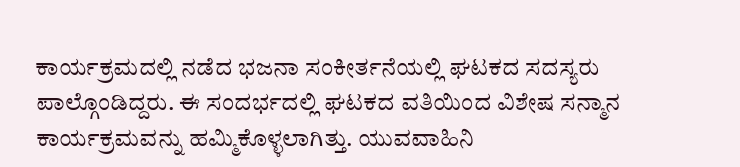ಕಾರ್ಯಕ್ರಮದಲ್ಲಿ ನಡೆದ ಭಜನಾ ಸಂಕೀರ್ತನೆಯಲ್ಲಿ ಘಟಕದ ಸದಸ್ಯರು ಪಾಲ್ಗೊಂಡಿದ್ದರು. ಈ ಸಂದರ್ಭದಲ್ಲಿ ಘಟಕದ ವತಿಯಿಂದ ವಿಶೇಷ ಸನ್ಮಾನ ಕಾರ್ಯಕ್ರಮವನ್ನು ಹಮ್ಮಿಕೊಳ್ಳಲಾಗಿತ್ತು. ಯುವವಾಹಿನಿ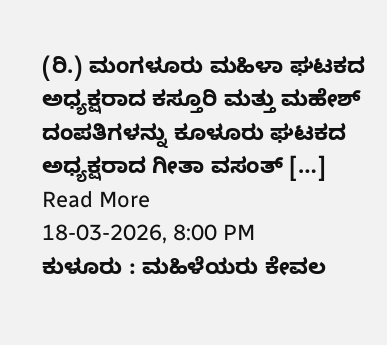(ರಿ.) ಮಂಗಳೂರು ಮಹಿಳಾ ಘಟಕದ ಅಧ್ಯಕ್ಷರಾದ ಕಸ್ತೂರಿ ಮತ್ತು ಮಹೇಶ್ ದಂಪತಿಗಳನ್ನು ಕೂಳೂರು ಘಟಕದ ಅಧ್ಯಕ್ಷರಾದ ಗೀತಾ ವಸಂತ್ […]
Read More
18-03-2026, 8:00 PM
ಕುಳೂರು : ಮಹಿಳೆಯರು ಕೇವಲ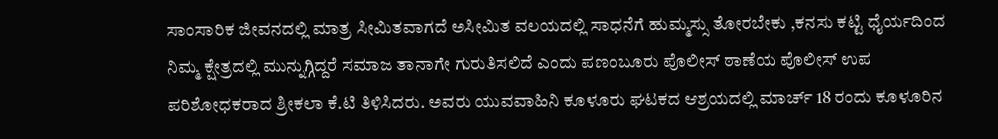ಸಾಂಸಾರಿಕ ಜೀವನದಲ್ಲಿ ಮಾತ್ರ ಸೀಮಿತವಾಗದೆ ಅಸೀಮಿತ ವಲಯದಲ್ಲಿ ಸಾಧನೆಗೆ ಹುಮ್ಮಸ್ಸು ತೋರಬೇಕು ,ಕನಸು ಕಟ್ಟಿ ಧೈರ್ಯದಿಂದ ನಿಮ್ಮ ಕ್ಷೇತ್ರದಲ್ಲಿ ಮುನ್ನುಗ್ಗಿದ್ದರೆ ಸಮಾಜ ತಾನಾಗೇ ಗುರುತಿಸಲಿದೆ ಎಂದು ಪಣಂಬೂರು ಪೊಲೀಸ್ ಠಾಣೆಯ ಪೊಲೀಸ್ ಉಪ ಪರಿಶೋಧಕರಾದ ಶ್ರೀಕಲಾ ಕೆ.ಟಿ ತಿಳಿಸಿದರು. ಅವರು ಯುವವಾಹಿನಿ ಕೂಳೂರು ಘಟಕದ ಆಶ್ರಯದಲ್ಲಿ ಮಾರ್ಚ್ 18 ರಂದು ಕೂಳೂರಿನ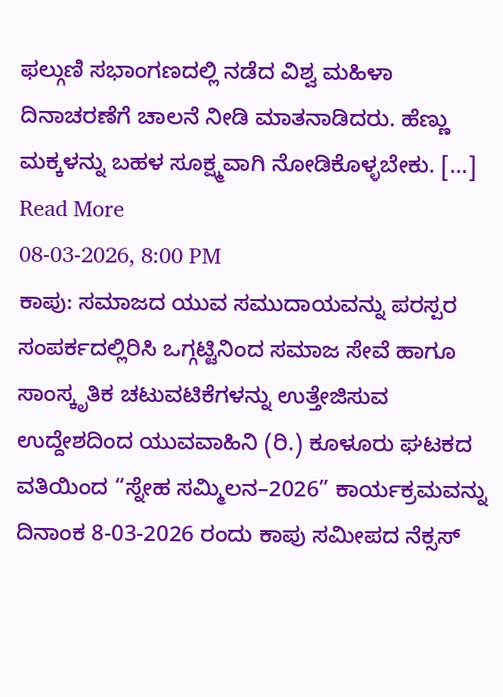ಫಲ್ಗುಣಿ ಸಭಾಂಗಣದಲ್ಲಿ ನಡೆದ ವಿಶ್ವ ಮಹಿಳಾ ದಿನಾಚರಣೆಗೆ ಚಾಲನೆ ನೀಡಿ ಮಾತನಾಡಿದರು. ಹೆಣ್ಣು ಮಕ್ಕಳನ್ನು ಬಹಳ ಸೂಕ್ಷ್ಮವಾಗಿ ನೋಡಿಕೊಳ್ಳಬೇಕು. […]
Read More
08-03-2026, 8:00 PM
ಕಾಪು: ಸಮಾಜದ ಯುವ ಸಮುದಾಯವನ್ನು ಪರಸ್ಪರ ಸಂಪರ್ಕದಲ್ಲಿರಿಸಿ ಒಗ್ಗಟ್ಟಿನಿಂದ ಸಮಾಜ ಸೇವೆ ಹಾಗೂ ಸಾಂಸ್ಕೃತಿಕ ಚಟುವಟಿಕೆಗಳನ್ನು ಉತ್ತೇಜಿಸುವ ಉದ್ದೇಶದಿಂದ ಯುವವಾಹಿನಿ (ರಿ.) ಕೂಳೂರು ಘಟಕದ ವತಿಯಿಂದ “ಸ್ನೇಹ ಸಮ್ಮಿಲನ–2026” ಕಾರ್ಯಕ್ರಮವನ್ನು ದಿನಾಂಕ 8-03-2026 ರಂದು ಕಾಪು ಸಮೀಪದ ನೆಕ್ಸಸ್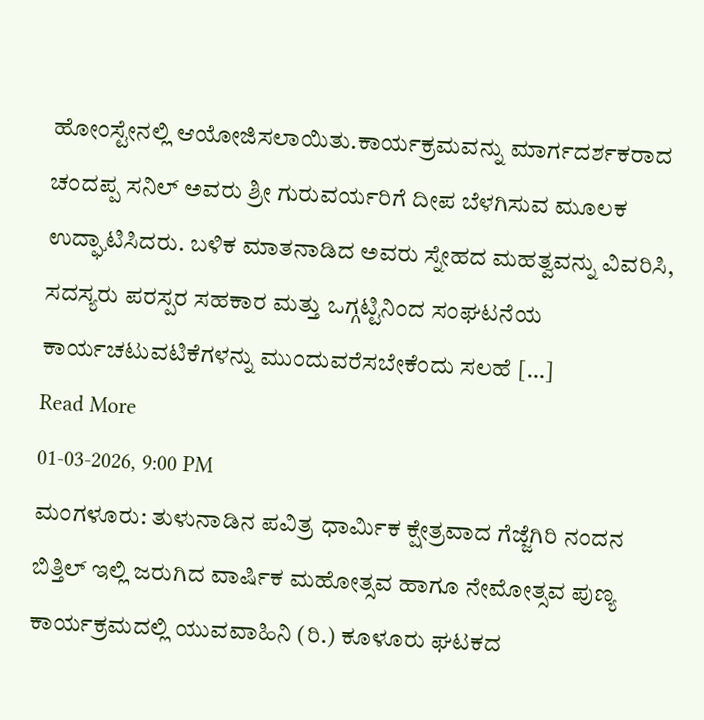ಹೋಂಸ್ಟೇನಲ್ಲಿ ಆಯೋಜಿಸಲಾಯಿತು.ಕಾರ್ಯಕ್ರಮವನ್ನು ಮಾರ್ಗದರ್ಶಕರಾದ ಚಂದಪ್ಪ ಸನಿಲ್ ಅವರು ಶ್ರೀ ಗುರುವರ್ಯರಿಗೆ ದೀಪ ಬೆಳಗಿಸುವ ಮೂಲಕ ಉದ್ಘಾಟಿಸಿದರು. ಬಳಿಕ ಮಾತನಾಡಿದ ಅವರು ಸ್ನೇಹದ ಮಹತ್ವವನ್ನು ವಿವರಿಸಿ, ಸದಸ್ಯರು ಪರಸ್ಪರ ಸಹಕಾರ ಮತ್ತು ಒಗ್ಗಟ್ಟಿನಿಂದ ಸಂಘಟನೆಯ ಕಾರ್ಯಚಟುವಟಿಕೆಗಳನ್ನು ಮುಂದುವರೆಸಬೇಕೆಂದು ಸಲಹೆ […]
Read More
01-03-2026, 9:00 PM
ಮಂಗಳೂರು: ತುಳುನಾಡಿನ ಪವಿತ್ರ ಧಾರ್ಮಿಕ ಕ್ಷೇತ್ರವಾದ ಗೆಜ್ಜೆಗಿರಿ ನಂದನ ಬಿತ್ತಿಲ್ ಇಲ್ಲಿ ಜರುಗಿದ ವಾರ್ಷಿಕ ಮಹೋತ್ಸವ ಹಾಗೂ ನೇಮೋತ್ಸವ ಪುಣ್ಯ ಕಾರ್ಯಕ್ರಮದಲ್ಲಿ ಯುವವಾಹಿನಿ (ರಿ.) ಕೂಳೂರು ಘಟಕದ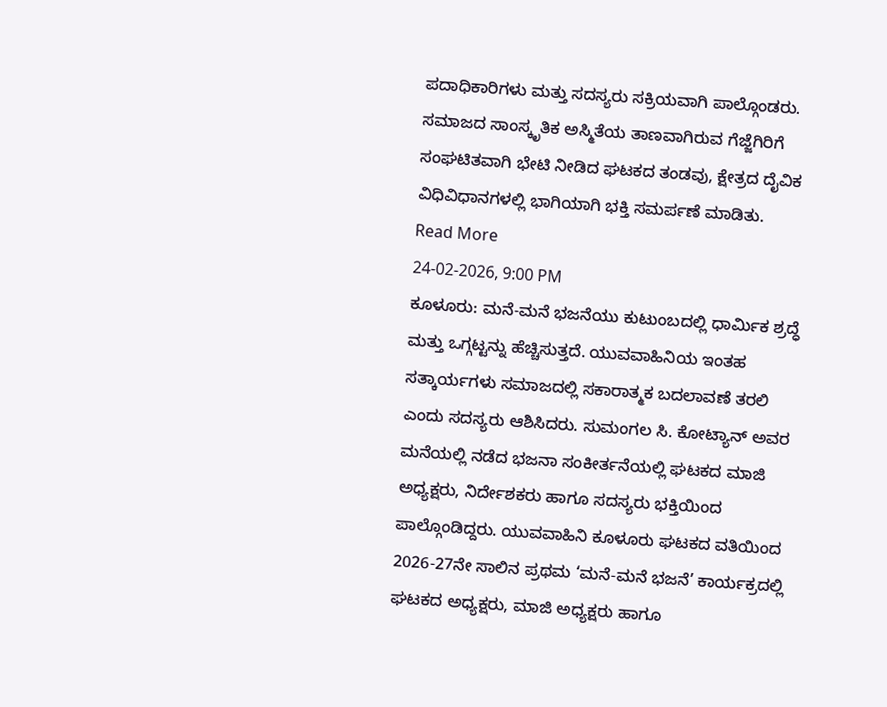ಪದಾಧಿಕಾರಿಗಳು ಮತ್ತು ಸದಸ್ಯರು ಸಕ್ರಿಯವಾಗಿ ಪಾಲ್ಗೊಂಡರು. ಸಮಾಜದ ಸಾಂಸ್ಕೃತಿಕ ಅಸ್ಮಿತೆಯ ತಾಣವಾಗಿರುವ ಗೆಜ್ಜೆಗಿರಿಗೆ ಸಂಘಟಿತವಾಗಿ ಭೇಟಿ ನೀಡಿದ ಘಟಕದ ತಂಡವು, ಕ್ಷೇತ್ರದ ದೈವಿಕ ವಿಧಿವಿಧಾನಗಳಲ್ಲಿ ಭಾಗಿಯಾಗಿ ಭಕ್ತಿ ಸಮರ್ಪಣೆ ಮಾಡಿತು.
Read More
24-02-2026, 9:00 PM
ಕೂಳೂರು: ಮನೆ-ಮನೆ ಭಜನೆಯು ಕುಟುಂಬದಲ್ಲಿ ಧಾರ್ಮಿಕ ಶ್ರದ್ಧೆ ಮತ್ತು ಒಗ್ಗಟ್ಟನ್ನು ಹೆಚ್ಚಿಸುತ್ತದೆ. ಯುವವಾಹಿನಿಯ ಇಂತಹ ಸತ್ಕಾರ್ಯಗಳು ಸಮಾಜದಲ್ಲಿ ಸಕಾರಾತ್ಮಕ ಬದಲಾವಣೆ ತರಲಿ ಎಂದು ಸದಸ್ಯರು ಆಶಿಸಿದರು. ಸುಮಂಗಲ ಸಿ. ಕೋಟ್ಯಾನ್ ಅವರ ಮನೆಯಲ್ಲಿ ನಡೆದ ಭಜನಾ ಸಂಕೀರ್ತನೆಯಲ್ಲಿ ಘಟಕದ ಮಾಜಿ ಅಧ್ಯಕ್ಷರು, ನಿರ್ದೇಶಕರು ಹಾಗೂ ಸದಸ್ಯರು ಭಕ್ತಿಯಿಂದ ಪಾಲ್ಗೊಂಡಿದ್ದರು. ಯುವವಾಹಿನಿ ಕೂಳೂರು ಘಟಕದ ವತಿಯಿಂದ 2026-27ನೇ ಸಾಲಿನ ಪ್ರಥಮ ‘ಮನೆ-ಮನೆ ಭಜನೆ’ ಕಾರ್ಯಕ್ರದಲ್ಲಿ ಘಟಕದ ಅಧ್ಯಕ್ಷರು, ಮಾಜಿ ಅಧ್ಯಕ್ಷರು ಹಾಗೂ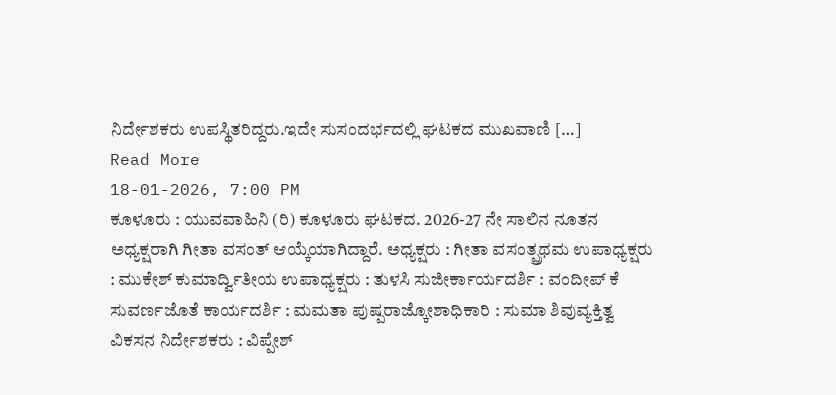ನಿರ್ದೇಶಕರು ಉಪಸ್ಥಿತರಿದ್ದರು.ಇದೇ ಸುಸಂದರ್ಭದಲ್ಲಿ ಘಟಕದ ಮುಖವಾಣಿ […]
Read More
18-01-2026, 7:00 PM
ಕೂಳೂರು : ಯುವವಾಹಿನಿ (ರಿ) ಕೂಳೂರು ಘಟಕದ. 2026-27 ನೇ ಸಾಲಿನ ನೂತನ ಅಧ್ಯಕ್ಷರಾಗಿ ಗೀತಾ ವಸಂತ್ ಆಯ್ಕೆಯಾಗಿದ್ದಾರೆ. ಅಧ್ಯಕ್ಷರು : ಗೀತಾ ವಸಂತ್ಪ್ರಥಮ ಉಪಾಧ್ಯಕ್ಷರು : ಮುಕೇಶ್ ಕುಮಾರ್ದ್ವಿತೀಯ ಉಪಾಧ್ಯಕ್ಷರು : ತುಳಸಿ ಸುಜೀರ್ಕಾರ್ಯದರ್ಶಿ : ವಂದೀಪ್ ಕೆ ಸುವರ್ಣಜೊತೆ ಕಾರ್ಯದರ್ಶಿ : ಮಮತಾ ಪುಷ್ಪರಾಜ್ಕೋಶಾಧಿಕಾರಿ : ಸುಮಾ ಶಿವುವ್ಯಕ್ತಿತ್ವ ವಿಕಸನ ನಿರ್ದೇಶಕರು : ವಿಪ್ಪೇಶ್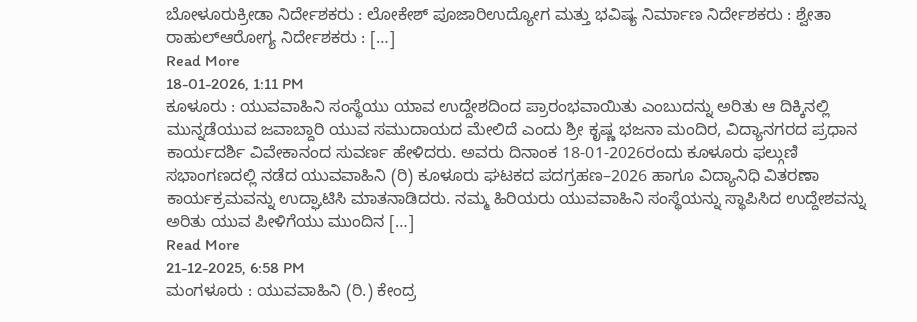ಬೋಳೂರುಕ್ರೀಡಾ ನಿರ್ದೇಶಕರು : ಲೋಕೇಶ್ ಪೂಜಾರಿಉದ್ಯೋಗ ಮತ್ತು ಭವಿಷ್ಯ ನಿರ್ಮಾಣ ನಿರ್ದೇಶಕರು : ಶ್ವೇತಾ ರಾಹುಲ್ಆರೋಗ್ಯ ನಿರ್ದೇಶಕರು : […]
Read More
18-01-2026, 1:11 PM
ಕೂಳೂರು : ಯುವವಾಹಿನಿ ಸಂಸ್ಥೆಯು ಯಾವ ಉದ್ದೇಶದಿಂದ ಪ್ರಾರಂಭವಾಯಿತು ಎಂಬುದನ್ನು ಅರಿತು ಆ ದಿಕ್ಕಿನಲ್ಲಿ ಮುನ್ನಡೆಯುವ ಜವಾಬ್ದಾರಿ ಯುವ ಸಮುದಾಯದ ಮೇಲಿದೆ ಎಂದು ಶ್ರೀ ಕೃಷ್ಣ ಭಜನಾ ಮಂದಿರ, ವಿದ್ಯಾನಗರದ ಪ್ರಧಾನ ಕಾರ್ಯದರ್ಶಿ ವಿವೇಕಾನಂದ ಸುವರ್ಣ ಹೇಳಿದರು. ಅವರು ದಿನಾಂಕ 18-01-2026ರಂದು ಕೂಳೂರು ಫಲ್ಗುಣಿ ಸಭಾಂಗಣದಲ್ಲಿ ನಡೆದ ಯುವವಾಹಿನಿ (ರಿ) ಕೂಳೂರು ಘಟಕದ ಪದಗ್ರಹಣ–2026 ಹಾಗೂ ವಿದ್ಯಾನಿಧಿ ವಿತರಣಾ ಕಾರ್ಯಕ್ರಮವನ್ನು ಉದ್ಘಾಟಿಸಿ ಮಾತನಾಡಿದರು. ನಮ್ಮ ಹಿರಿಯರು ಯುವವಾಹಿನಿ ಸಂಸ್ಥೆಯನ್ನು ಸ್ಥಾಪಿಸಿದ ಉದ್ದೇಶವನ್ನು ಅರಿತು ಯುವ ಪೀಳಿಗೆಯು ಮುಂದಿನ […]
Read More
21-12-2025, 6:58 PM
ಮಂಗಳೂರು : ಯುವವಾಹಿನಿ (ರಿ.) ಕೇಂದ್ರ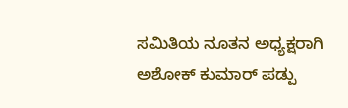ಸಮಿತಿಯ ನೂತನ ಅಧ್ಯಕ್ಷರಾಗಿ ಅಶೋಕ್ ಕುಮಾರ್ ಪಡ್ಪು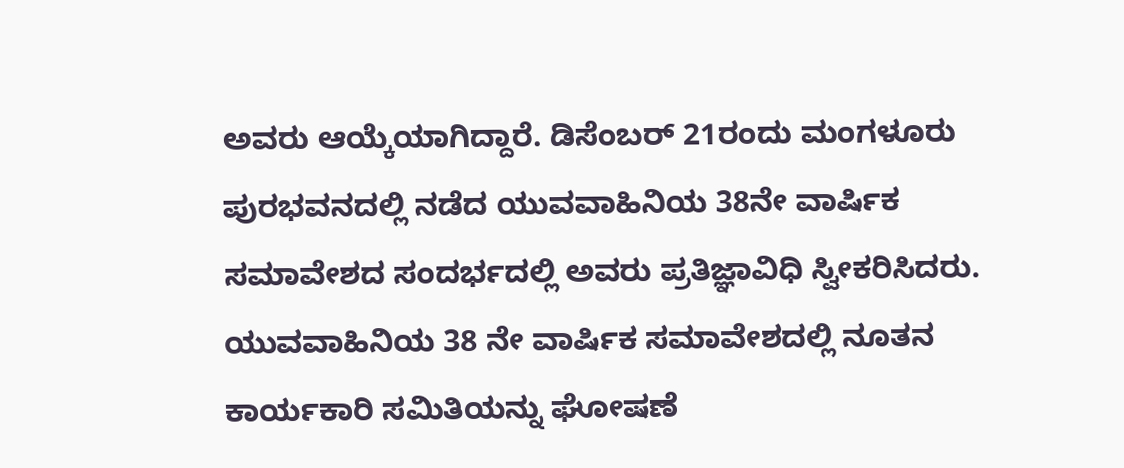ಅವರು ಆಯ್ಕೆಯಾಗಿದ್ದಾರೆ. ಡಿಸೆಂಬರ್ 21ರಂದು ಮಂಗಳೂರು ಪುರಭವನದಲ್ಲಿ ನಡೆದ ಯುವವಾಹಿನಿಯ 38ನೇ ವಾರ್ಷಿಕ ಸಮಾವೇಶದ ಸಂದರ್ಭದಲ್ಲಿ ಅವರು ಪ್ರತಿಜ್ಞಾವಿಧಿ ಸ್ವೀಕರಿಸಿದರು. ಯುವವಾಹಿನಿಯ 38 ನೇ ವಾರ್ಷಿಕ ಸಮಾವೇಶದಲ್ಲಿ ನೂತನ ಕಾರ್ಯಕಾರಿ ಸಮಿತಿಯನ್ನು ಘೋಷಣೆ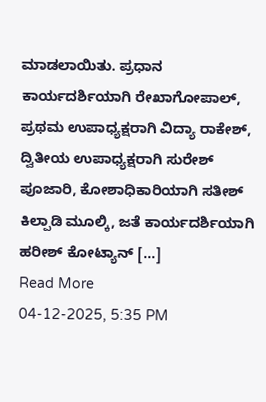ಮಾಡಲಾಯಿತು. ಪ್ರಧಾನ ಕಾರ್ಯದರ್ಶಿಯಾಗಿ ರೇಖಾಗೋಪಾಲ್, ಪ್ರಥಮ ಉಪಾಧ್ಯಕ್ಷರಾಗಿ ವಿದ್ಯಾ ರಾಕೇಶ್, ದ್ವಿತೀಯ ಉಪಾಧ್ಯಕ್ಷರಾಗಿ ಸುರೇಶ್ ಪೂಜಾರಿ, ಕೋಶಾಧಿಕಾರಿಯಾಗಿ ಸತೀಶ್ ಕಿಲ್ಪಾಡಿ ಮೂಲ್ಕಿ, ಜತೆ ಕಾರ್ಯದರ್ಶಿಯಾಗಿ ಹರೀಶ್ ಕೋಟ್ಯಾನ್ […]
Read More
04-12-2025, 5:35 PM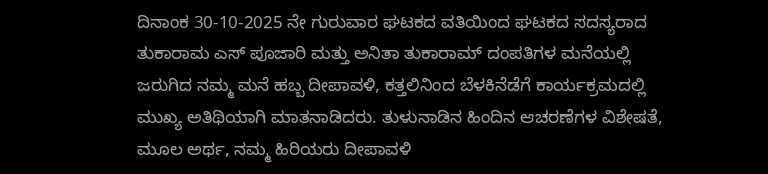ದಿನಾಂಕ 30-10-2025 ನೇ ಗುರುವಾರ ಘಟಕದ ವತಿಯಿಂದ ಘಟಕದ ಸದಸ್ಯರಾದ ತುಕಾರಾಮ ಎಸ್ ಪೂಜಾರಿ ಮತ್ತು ಅನಿತಾ ತುಕಾರಾಮ್ ದಂಪತಿಗಳ ಮನೆಯಲ್ಲಿ ಜರುಗಿದ ನಮ್ಮ ಮನೆ ಹಬ್ಬ ದೀಪಾವಳಿ, ಕತ್ತಲಿನಿಂದ ಬೆಳಕಿನೆಡೆಗೆ ಕಾರ್ಯಕ್ರಮದಲ್ಲಿ ಮುಖ್ಯ ಅತಿಥಿಯಾಗಿ ಮಾತನಾಡಿದರು. ತುಳುನಾಡಿನ ಹಿಂದಿನ ಆಚರಣೆಗಳ ವಿಶೇಷತೆ, ಮೂಲ ಅರ್ಥ, ನಮ್ಮ ಹಿರಿಯರು ದೀಪಾವಳಿ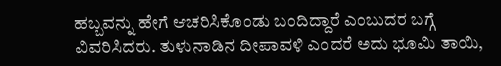ಹಬ್ಬವನ್ನು ಹೇಗೆ ಆಚರಿಸಿಕೊಂಡು ಬಂದಿದ್ದಾರೆ ಎಂಬುದರ ಬಗ್ಗೆ ವಿವರಿಸಿದರು. ತುಳುನಾಡಿನ ದೀಪಾವಳಿ ಎಂದರೆ ಅದು ಭೂಮಿ ತಾಯಿ,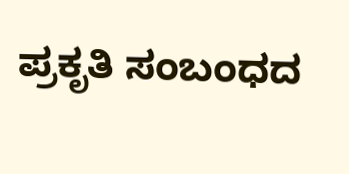ಪ್ರಕೃತಿ ಸಂಬಂಧದ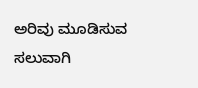ಅರಿವು ಮೂಡಿಸುವ ಸಲುವಾಗಿ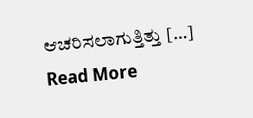ಆಚರಿಸಲಾಗುತ್ತಿತ್ತು […]
Read More